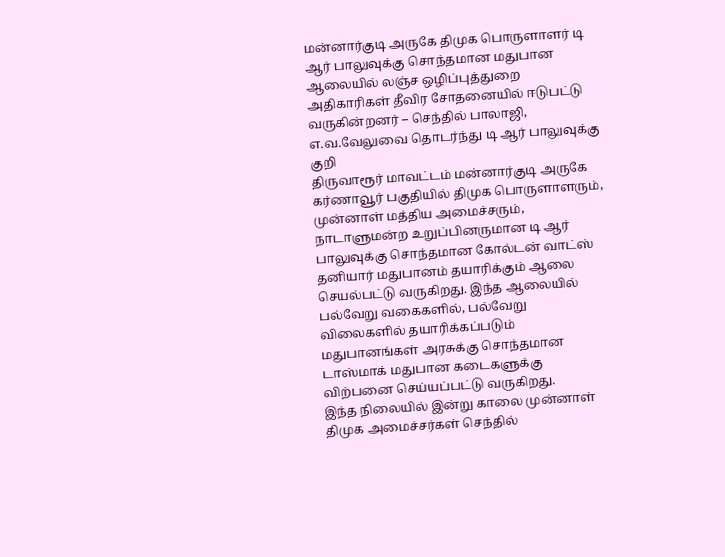மன்னார்குடி அருகே திமுக பொருளாளர் டி ஆர் பாலுவுக்கு சொந்தமான மதுபான ஆலையில் லஞ்ச ஒழிப்புத்துறை அதிகாரிகள் தீவிர சோதனையில் ஈடுபட்டு வருகின்றனர் – செந்தில் பாலாஜி, எ.வ.வேலுவை தொடர்ந்து டி ஆர் பாலுவுக்கு குறி
திருவாரூர் மாவட்டம் மன்னார்குடி அருகே கர்ணாவூர் பகுதியில் திமுக பொருளாளரும், முன்னாள் மத்திய அமைச்சரும், நாடாளுமன்ற உறுப்பினருமான டி ஆர் பாலுவுக்கு சொந்தமான கோல்டன் வாட்ஸ் தனியார் மதுபானம் தயாரிக்கும் ஆலை செயல்பட்டு வருகிறது. இந்த ஆலையில் பல்வேறு வகைகளில், பல்வேறு விலைகளில் தயாரிக்கப்படும் மதுபானங்கள் அரசுக்கு சொந்தமான டாஸ்மாக் மதுபான கடைகளுக்கு விற்பனை செய்யப்பட்டு வருகிறது.
இந்த நிலையில் இன்று காலை முன்னாள் திமுக அமைச்சர்கள் செந்தில்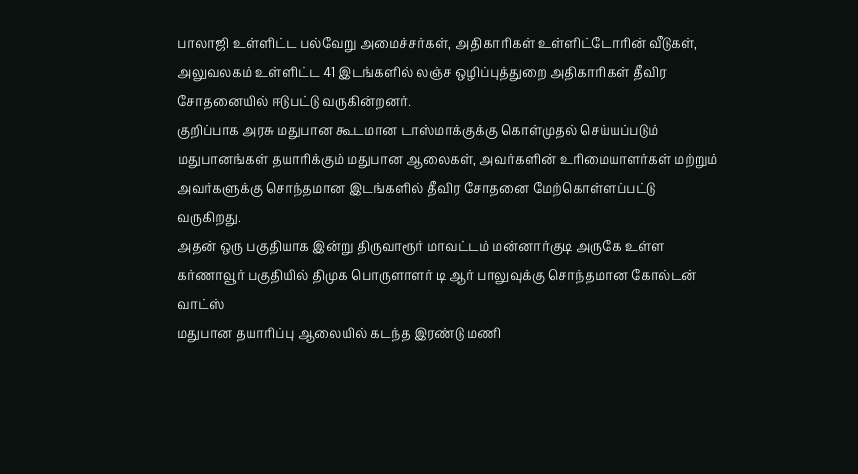பாலாஜி உள்ளிட்ட பல்வேறு அமைச்சர்கள், அதிகாரிகள் உள்ளிட்டோரின் வீடுகள், அலுவலகம் உள்ளிட்ட 41 இடங்களில் லஞ்ச ஒழிப்புத்துறை அதிகாரிகள் தீவிர சோதனையில் ஈடுபட்டு வருகின்றனர்.
குறிப்பாக அரசு மதுபான கூடமான டாஸ்மாக்குக்கு கொள்முதல் செய்யப்படும் மதுபானங்கள் தயாரிக்கும் மதுபான ஆலைகள், அவர்களின் உரிமையாளர்கள் மற்றும் அவர்களுக்கு சொந்தமான இடங்களில் தீவிர சோதனை மேற்கொள்ளப்பட்டு வருகிறது.
அதன் ஒரு பகுதியாக இன்று திருவாரூர் மாவட்டம் மன்னார்குடி அருகே உள்ள கர்ணாவூர் பகுதியில் திமுக பொருளாளர் டி ஆர் பாலுவுக்கு சொந்தமான கோல்டன் வாட்ஸ்
மதுபான தயாரிப்பு ஆலையில் கடந்த இரண்டு மணி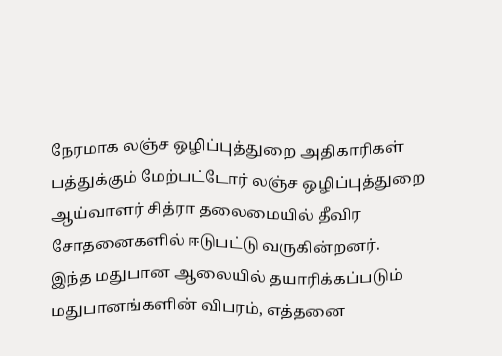நேரமாக லஞ்ச ஒழிப்புத்துறை அதிகாரிகள் பத்துக்கும் மேற்பட்டோர் லஞ்ச ஒழிப்புத்துறை ஆய்வாளர் சித்ரா தலைமையில் தீவிர சோதனைகளில் ஈடுபட்டு வருகின்றனர்.
இந்த மதுபான ஆலையில் தயாரிக்கப்படும் மதுபானங்களின் விபரம், எத்தனை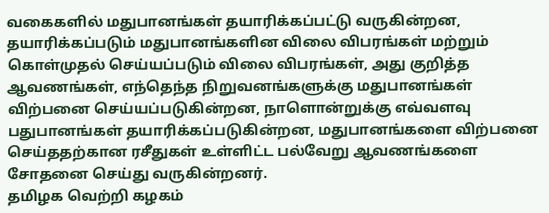வகைகளில் மதுபானங்கள் தயாரிக்கப்பட்டு வருகின்றன, தயாரிக்கப்படும் மதுபானங்களின விலை விபரங்கள் மற்றும் கொள்முதல் செய்யப்படும் விலை விபரங்கள், அது குறித்த ஆவணங்கள், எந்தெந்த நிறுவனங்களுக்கு மதுபானங்கள் விற்பனை செய்யப்படுகின்றன, நாளொன்றுக்கு எவ்வளவு பதுபானங்கள் தயாரிக்கப்படுகின்றன, மதுபானங்களை விற்பனை செய்ததற்கான ரசீதுகள் உள்ளிட்ட பல்வேறு ஆவணங்களை சோதனை செய்து வருகின்றனர்.
தமிழக வெற்றி கழகம்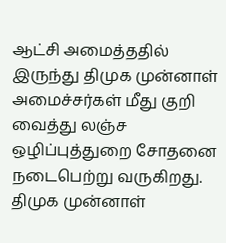ஆட்சி அமைத்ததில் இருந்து திமுக முன்னாள் அமைச்சர்கள் மீது குறி வைத்து லஞ்ச ஒழிப்புத்துறை சோதனை நடைபெற்று வருகிறது. திமுக முன்னாள்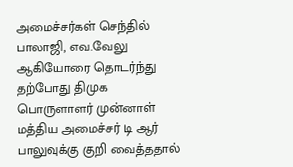அமைச்சர்கள் செந்தில் பாலாஜி, எவ.வேலு ஆகியோரை தொடர்ந்து தற்போது திமுக பொருளாளர் முன்னாள் மத்திய அமைச்சர் டி ஆர் பாலுவுக்கு குறி வைத்ததால்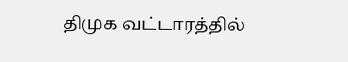திமுக வட்டாரத்தில்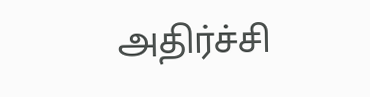அதிர்ச்சி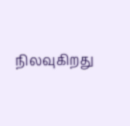நிலவுகிறது